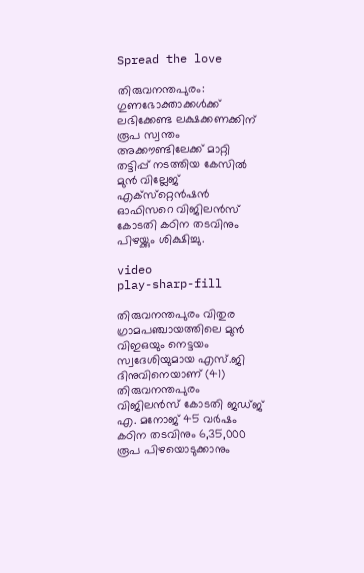Spread the love

തിരുവനന്തപുരം: ഗുണഭോക്താക്കള്‍ക്ക് ലഭിക്കേണ്ട ലക്ഷക്കണക്കിന് രൂപ സ്വന്തം അക്കൗണ്ടിലേക്ക് മാറ്റി തട്ടിപ്പ് നടത്തിയ കേസില്‍ മുന്‍ വില്ലേജ് എക്‌സ്‌റ്റെന്‍ഷന്‍ ഓഫിസറെ വിജിലന്‍സ് കോടതി കഠിന തടവിനും പിഴയ്ക്കും ശിക്ഷിച്ചു.

video
play-sharp-fill

തിരുവനന്തപുരം വിതുര ഗ്രാമപഞ്ചായത്തിലെ മുന്‍ വിഇഒയും നെട്ടയം സ്വദേശിയുമായ എസ്.ജി ദിനുവിനെയാണ് (41) തിരുവനന്തപുരം വിജിലന്‍സ് കോടതി ജഡ്ജ് എ. മനോജ് 45 വര്‍ഷം കഠിന തടവിനും 6,35,000 രൂപ പിഴയൊടുക്കാനും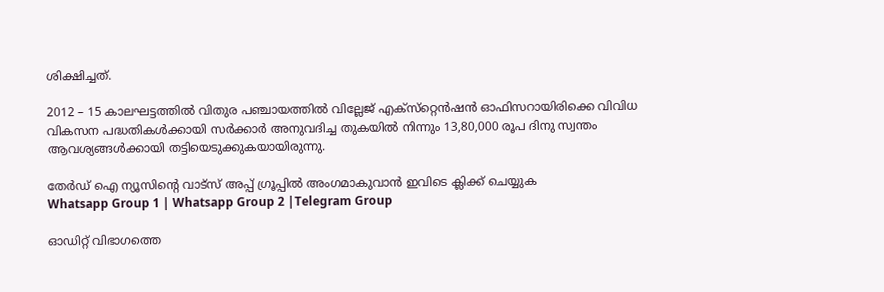ശിക്ഷിച്ചത്.

2012 – 15 കാലഘട്ടത്തില്‍ വിതുര പഞ്ചായത്തില്‍ വില്ലേജ് എക്‌സ്‌റ്റെന്‍ഷന്‍ ഓഫിസറായിരിക്കെ വിവിധ വികസന പദ്ധതികള്‍ക്കായി സര്‍ക്കാര്‍ അനുവദിച്ച തുകയില്‍ നിന്നും 13,80,000 രൂപ ദിനു സ്വന്തം ആവശ്യങ്ങള്‍ക്കായി തട്ടിയെടുക്കുകയായിരുന്നു.

തേർഡ് ഐ ന്യൂസിന്റെ വാട്സ് അപ്പ് ഗ്രൂപ്പിൽ അംഗമാകുവാൻ ഇവിടെ ക്ലിക്ക് ചെയ്യുക
Whatsapp Group 1 | Whatsapp Group 2 |Telegram Group

ഓഡിറ്റ് വിഭാഗത്തെ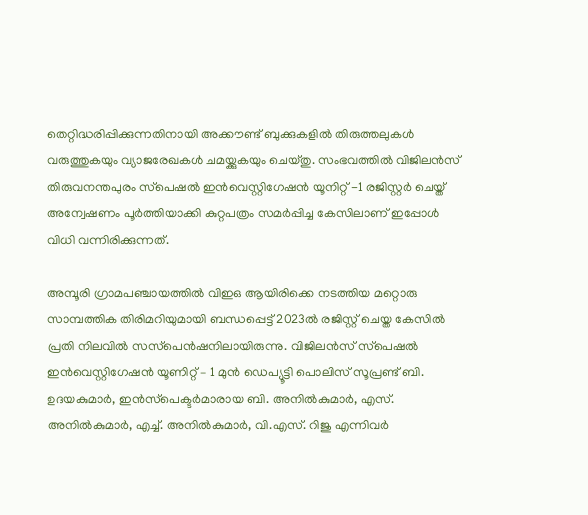തെറ്റിദ്ധരിപ്പിക്കുന്നതിനായി അക്കൗണ്ട് ബുക്കുകളില്‍ തിരുത്തലുകള്‍ വരുത്തുകയും വ്യാജരേഖകള്‍ ചമയ്ക്കുകയും ചെയ്തു. സംഭവത്തില്‍ വിജിലന്‍സ് തിരുവനന്തപുരം സ്‌പെഷല്‍ ഇന്‍വെസ്റ്റിഗേഷന്‍ യൂനിറ്റ് -1 രജിസ്റ്റര്‍ ചെയ്ത് അന്വേഷണം പൂര്‍ത്തിയാക്കി കുറ്റപത്രം സമര്‍പ്പിച്ച കേസിലാണ് ഇപ്പോള്‍ വിധി വന്നിരിക്കുന്നത്.

അമ്പൂരി ഗ്രാമപഞ്ചായത്തില്‍ വിഇഒ ആയിരിക്കെ നടത്തിയ മറ്റൊരു സാമ്പത്തിക തിരിമറിയുമായി ബന്ധപ്പെട്ട് 2023ല്‍ രജിസ്റ്റ് ചെയ്ത കേസില്‍ പ്രതി നിലവില്‍ സസ്‌പെന്‍ഷനിലായിരുന്നു. വിജിലന്‍സ് സ്‌പെഷല്‍ ഇന്‍വെസ്റ്റിഗേഷന്‍ യൂണിറ്റ് – 1 മുന്‍ ഡെപ്യൂട്ടി പൊലിസ് സൂപ്രണ്ട് ബി. ഉദയകുമാര്‍, ഇന്‍സ്‌പെക്ടര്‍മാരായ ബി. അനില്‍കുമാര്‍, എസ്. അനില്‍കുമാര്‍, എച്ച്‌. അനില്‍കുമാര്‍, വി.എസ്. റിജു എന്നിവര്‍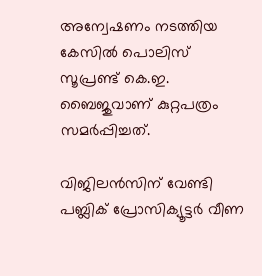അന്വേഷണം നടത്തിയ കേസില്‍ പൊലിസ് സൂപ്രണ്ട് കെ.ഇ. ബൈജുവാണ് കുറ്റപത്രം സമര്‍പ്പിച്ചത്.

വിജിലന്‍സിന് വേണ്ടി പബ്ലിക് പ്രോസിക്യൂട്ടര്‍ വീണ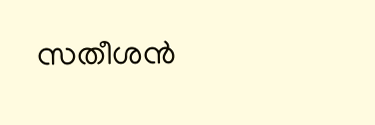സതീശന്‍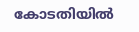കോടതിയില്‍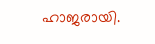ഹാജരായി.